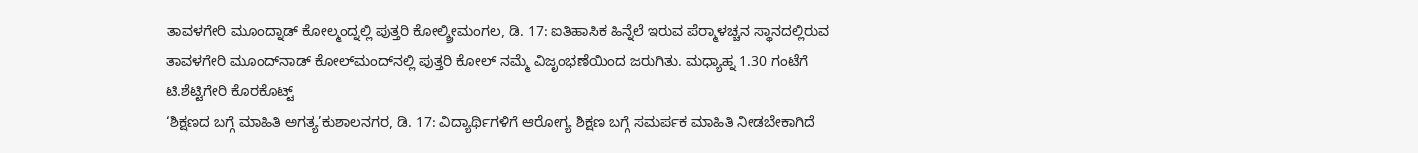ತಾವಳಗೇರಿ ಮೂಂದ್ನಾಡ್ ಕೋಲ್ಮಂದ್ನಲ್ಲಿ ಪುತ್ತರಿ ಕೋಲ್ಶ್ರೀಮಂಗಲ, ಡಿ. 17: ಐತಿಹಾಸಿಕ ಹಿನ್ನೆಲೆ ಇರುವ ಪೆರ್‍ಮಾಳಚ್ಚನ ಸ್ಥಾನದಲ್ಲಿರುವ ತಾವಳಗೇರಿ ಮೂಂದ್‍ನಾಡ್ ಕೋಲ್‍ಮಂದ್‍ನಲ್ಲಿ ಪುತ್ತರಿ ಕೋಲ್ ನಮ್ಮೆ ವಿಜೃಂಭಣೆಯಿಂದ ಜರುಗಿತು. ಮಧ್ಯಾಹ್ನ 1.30 ಗಂಟೆಗೆ ಟಿ.ಶೆಟ್ಟಿಗೇರಿ ಕೊರಕೊಟ್ಟ್
‘ಶಿಕ್ಷಣದ ಬಗ್ಗೆ ಮಾಹಿತಿ ಅಗತ್ಯ’ಕುಶಾಲನಗರ, ಡಿ. 17: ವಿದ್ಯಾರ್ಥಿಗಳಿಗೆ ಆರೋಗ್ಯ ಶಿಕ್ಷಣ ಬಗ್ಗೆ ಸಮರ್ಪಕ ಮಾಹಿತಿ ನೀಡಬೇಕಾಗಿದೆ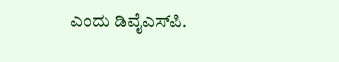ಎಂದು ಡಿವೈಎಸ್‍ಪಿ.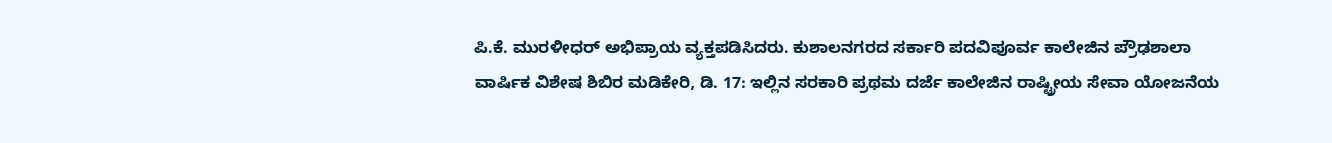ಪಿ.ಕೆ. ಮುರಳೀಧರ್ ಅಭಿಪ್ರಾಯ ವ್ಯಕ್ತಪಡಿಸಿದರು. ಕುಶಾಲನಗರದ ಸರ್ಕಾರಿ ಪದವಿಪೂರ್ವ ಕಾಲೇಜಿನ ಪ್ರೌಢಶಾಲಾ
ವಾರ್ಷಿಕ ವಿಶೇಷ ಶಿಬಿರ ಮಡಿಕೇರಿ, ಡಿ. 17: ಇಲ್ಲಿನ ಸರಕಾರಿ ಪ್ರಥಮ ದರ್ಜೆ ಕಾಲೇಜಿನ ರಾಷ್ಟ್ರೀಯ ಸೇವಾ ಯೋಜನೆಯ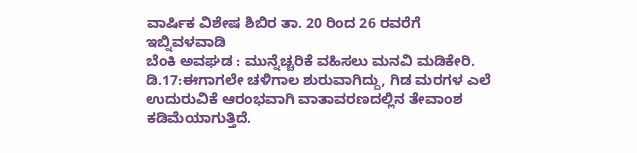ವಾರ್ಷಿಕ ವಿಶೇಷ ಶಿಬಿರ ತಾ. 20 ರಿಂದ 26 ರವರೆಗೆ ಇಬ್ನಿವಳವಾಡಿ
ಬೆಂಕಿ ಅವಘಡ : ಮುನ್ನೆಚ್ಚರಿಕೆ ವಹಿಸಲು ಮನವಿ ಮಡಿಕೇರಿ. ಡಿ.17:ಈಗಾಗಲೇ ಚಳಿಗಾಲ ಶುರುವಾಗಿದ್ದು, ಗಿಡ ಮರಗಳ ಎಲೆ ಉದುರುವಿಕೆ ಆರಂಭವಾಗಿ ವಾತಾವರಣದಲ್ಲಿನ ತೇವಾಂಶ ಕಡಿಮೆಯಾಗುತ್ತಿದೆ.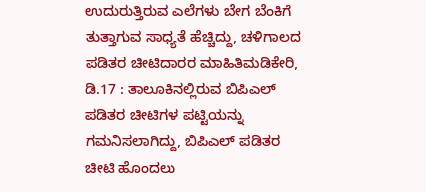ಉದುರುತ್ತಿರುವ ಎಲೆಗಳು ಬೇಗ ಬೆಂಕಿಗೆ ತುತ್ತಾಗುವ ಸಾಧ್ಯತೆ ಹೆಚ್ಚಿದ್ದು, ಚಳಿಗಾಲದ
ಪಡಿತರ ಚೀಟಿದಾರರ ಮಾಹಿತಿಮಡಿಕೇರಿ, ಡಿ.17 : ತಾಲೂಕಿನಲ್ಲಿರುವ ಬಿಪಿಎಲ್ ಪಡಿತರ ಚೀಟಿಗಳ ಪಟ್ಟಿಯನ್ನು ಗಮನಿಸಲಾಗಿದ್ದು, ಬಿಪಿಎಲ್ ಪಡಿತರ ಚೀಟಿ ಹೊಂದಲು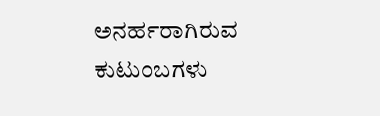ಅನರ್ಹರಾಗಿರುವ ಕುಟುಂಬಗಳು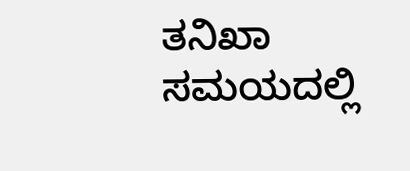ತನಿಖಾ ಸಮಯದಲ್ಲಿ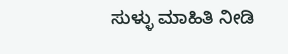ಸುಳ್ಳು ಮಾಹಿತಿ ನೀಡಿ